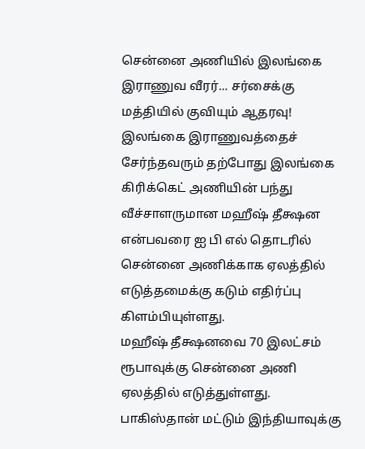சென்னை அணியில் இலங்கை இராணுவ வீரர்... சர்சைக்கு மத்தியில் குவியும் ஆதரவு!
இலங்கை இராணுவத்தைச் சேர்ந்தவரும் தற்போது இலங்கை கிரிக்கெட் அணியின் பந்து வீச்சாளருமான மஹீஷ் தீக்ஷன என்பவரை ஐ பி எல் தொடரில் சென்னை அணிக்காக ஏலத்தில் எடுத்தமைக்கு கடும் எதிர்ப்பு கிளம்பியுள்ளது.
மஹீஷ் தீக்ஷனவை 70 இலட்சம் ரூபாவுக்கு சென்னை அணி ஏலத்தில் எடுத்துள்ளது. பாகிஸ்தான் மட்டும் இந்தியாவுக்கு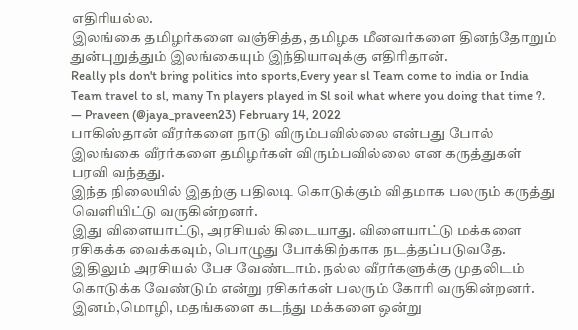எதிரியல்ல.
இலங்கை தமிழர்களை வஞ்சித்த, தமிழக மீனவர்களை தினந்தோறும் துன்புறுத்தும் இலங்கையும் இந்தியாவுக்கு எதிரிதான்.
Really pls don't bring politics into sports,Every year sl Team come to india or India Team travel to sl, many Tn players played in Sl soil what where you doing that time ?.
— Praveen (@jaya_praveen23) February 14, 2022
பாகிஸ்தான் வீரர்களை நாடு விரும்பவில்லை என்பது போல் இலங்கை வீரர்களை தமிழர்கள் விரும்பவில்லை என கருத்துகள் பரவி வந்தது.
இந்த நிலையில் இதற்கு பதிலடி கொடுக்கும் விதமாக பலரும் கருத்து வெளியிட்டு வருகின்றனர்.
இது விளையாட்டு, அரசியல் கிடையாது. விளையாட்டு மக்களை ரசிகக்க வைக்கவும், பொழுது போக்கிற்காக நடத்தப்படுவதே.
இதிலும் அரசியல் பேச வேண்டாம். நல்ல வீரர்களுக்கு முதலிடம் கொடுக்க வேண்டும் என்று ரசிகர்கள் பலரும் கோரி வருகின்றனர். இனம்,மொழி, மதங்களை கடந்து மக்களை ஒன்று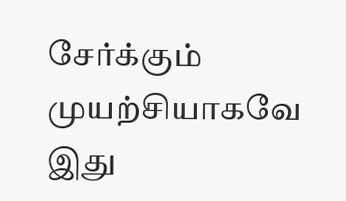சேர்க்கும் முயற்சியாகவே இது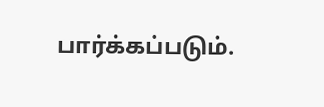பார்க்கப்படும்.